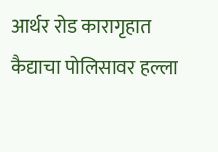आर्थर रोड कारागृहात कैद्याचा पोलिसावर हल्ला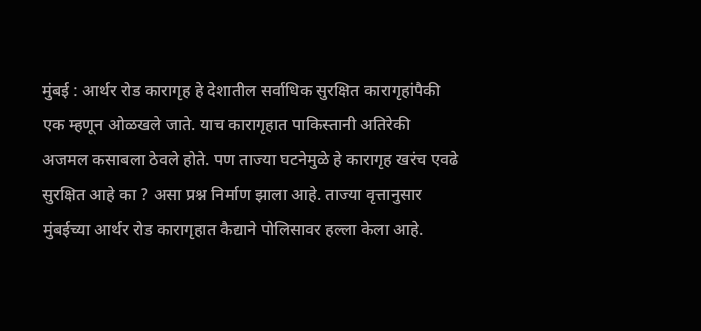मुंबई : आर्थर रोड कारागृह हे देशातील सर्वाधिक सुरक्षित कारागृहांपैकी एक म्हणून ओळखले जाते. याच कारागृहात पाकिस्तानी अतिरेकी अजमल कसाबला ठेवले होते. पण ताज्या घटनेमुळे हे कारागृह खरंच एवढे सुरक्षित आहे का ? असा प्रश्न निर्माण झाला आहे. ताज्या वृत्तानुसार मुंबईच्या आर्थर रोड कारागृहात कैद्याने पोलिसावर हल्ला केला आहे.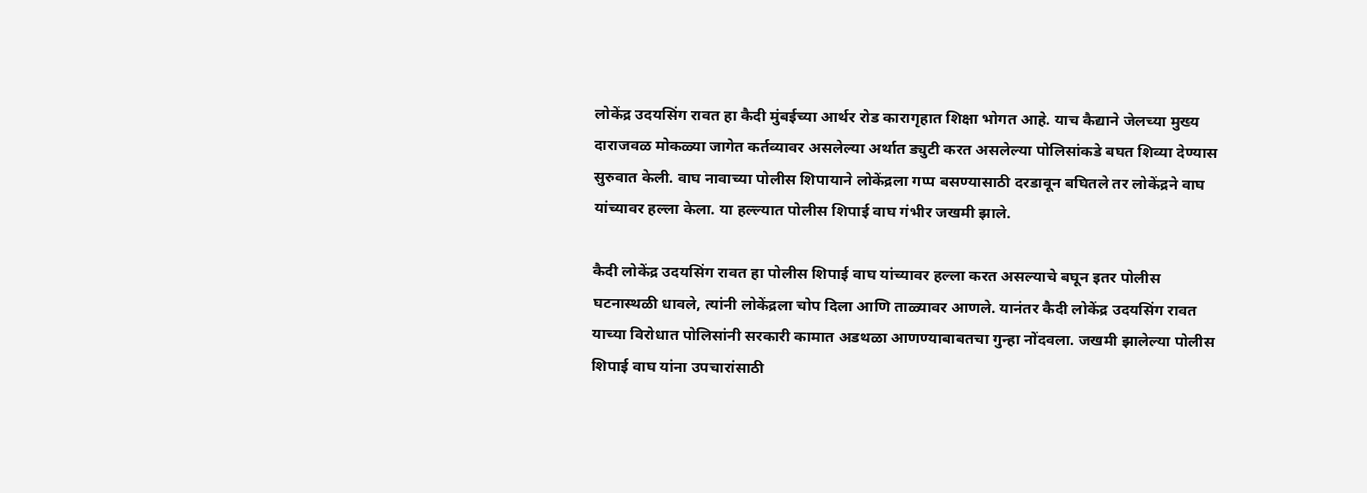लोकेंद्र उदयसिंग रावत हा कैदी मुंबईच्या आर्थर रोड कारागृहात शिक्षा भोगत आहे. याच कैद्याने जेलच्या मुख्य दाराजवळ मोकळ्या जागेत कर्तव्यावर असलेल्या अर्थात ड्युटी करत असलेल्या पोलिसांकडे बघत शिव्या देण्यास सुरुवात केली. वाघ नावाच्या पोलीस शिपायाने लोकेंद्रला गप्प बसण्यासाठी दरडावून बघितले तर लोकेंद्रने वाघ यांच्यावर हल्ला केला. या हल्ल्यात पोलीस शिपाई वाघ गंभीर जखमी झाले.

कैदी लोकेंद्र उदयसिंग रावत हा पोलीस शिपाई वाघ यांच्यावर हल्ला करत असल्याचे बघून इतर पोलीस घटनास्थळी धावले, त्यांनी लोकेंद्रला चोप दिला आणि ताळ्यावर आणले. यानंतर कैदी लोकेंद्र उदयसिंग रावत याच्या विरोधात पोलिसांनी सरकारी कामात अडथळा आणण्याबाबतचा गुन्हा नोंदवला. जखमी झालेल्या पोलीस शिपाई वाघ यांना उपचारांसाठी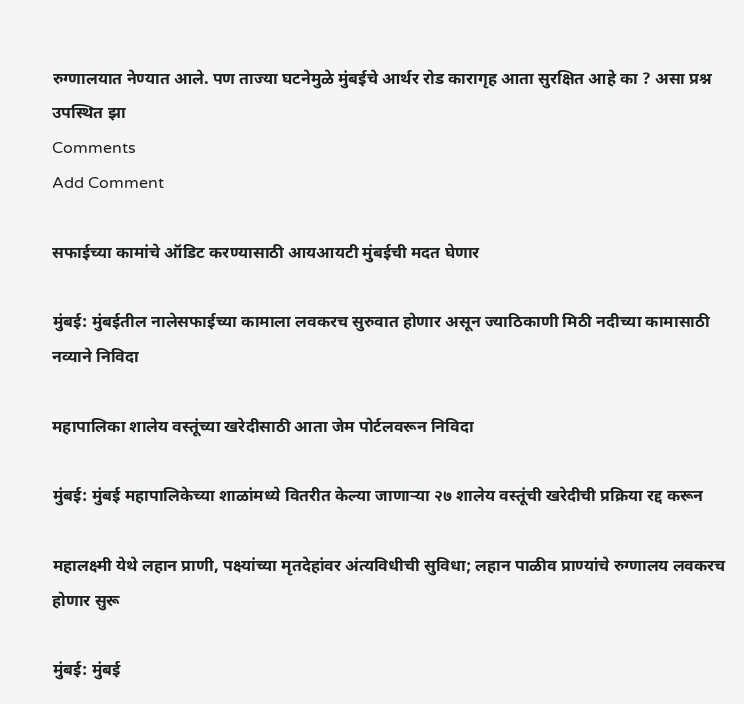रुग्णालयात नेण्यात आले. पण ताज्या घटनेमुळे मुंबईचे आर्थर रोड कारागृह आता सुरक्षित आहे का ? असा प्रश्न उपस्थित झा
Comments
Add Comment

सफाईच्या कामांचे ऑडिट करण्यासाठी आयआयटी मुंबईची मदत घेणार

मुंबई: मुंबईतील नालेसफाईच्या कामाला लवकरच सुरुवात होणार असून ज्याठिकाणी मिठी नदीच्या कामासाठी नव्याने निविदा

महापालिका शालेय वस्तूंच्या खरेदीसाठी आता जेम पोर्टलवरून निविदा

मुंबई: मुंबई महापालिकेच्या शाळांमध्ये वितरीत केल्या जाणाऱ्या २७ शालेय वस्तूंची खरेदीची प्रक्रिया रद्द करून

महालक्ष्मी येथे लहान प्राणी, पक्ष्यांच्या मृतदेहांवर अंत्यविधीची सुविधा; लहान पाळीव प्राण्यांचे रुग्णालय लवकरच होणार सुरू

मुंबई: मुंबई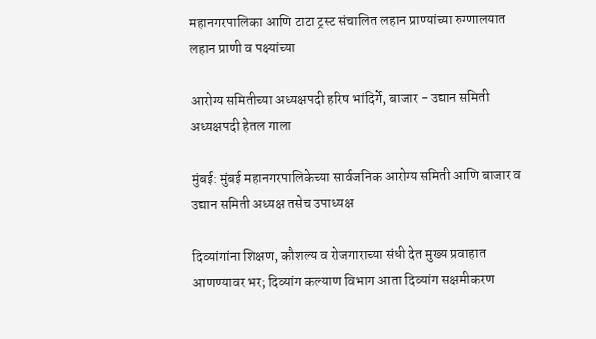महानगरपालिका आणि टाटा ट्रस्ट संचालित लहान प्राण्यांच्या रुग्णालयात लहान प्राणी व पक्ष्यांच्या

आरोग्य समितीच्या अध्यक्षपदी हरिष भांदिर्गे, बाजार - उद्यान समिती अध्यक्षपदी हेतल गाला

मुंबई: मुंबई महानगरपालिकेच्या सार्वजनिक आरोग्य समिती आणि बाजार व उद्यान समिती अध्यक्ष तसेच उपाध्यक्ष

दिव्यांगांना शिक्षण, कौशल्य व रोजगाराच्या संधी देत मुख्य प्रवाहात आणण्यावर भर; दिव्यांग कल्याण विभाग आता दिव्यांग सक्षमीकरण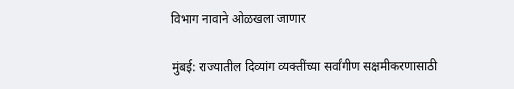विभाग नावाने ओळखला जाणार

मुंबई: राज्यातील दिव्यांग व्यक्तींच्या सर्वांगीण सक्षमीकरणासाठी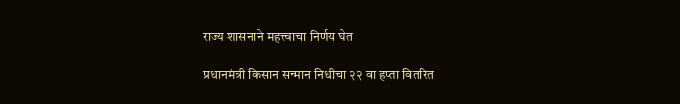राज्य शासनाने महत्त्वाचा निर्णय घेत

प्रधानमंत्री किसान सन्मान निधीचा २२ वा हप्ता वितरित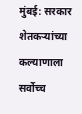मुंबई: सरकार शेतकऱ्यांच्या कल्याणाला सर्वोच्च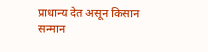प्राधान्य देत असून किसान सन्मान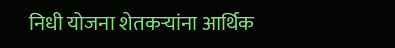निधी योजना शेतकऱ्यांना आर्थिक